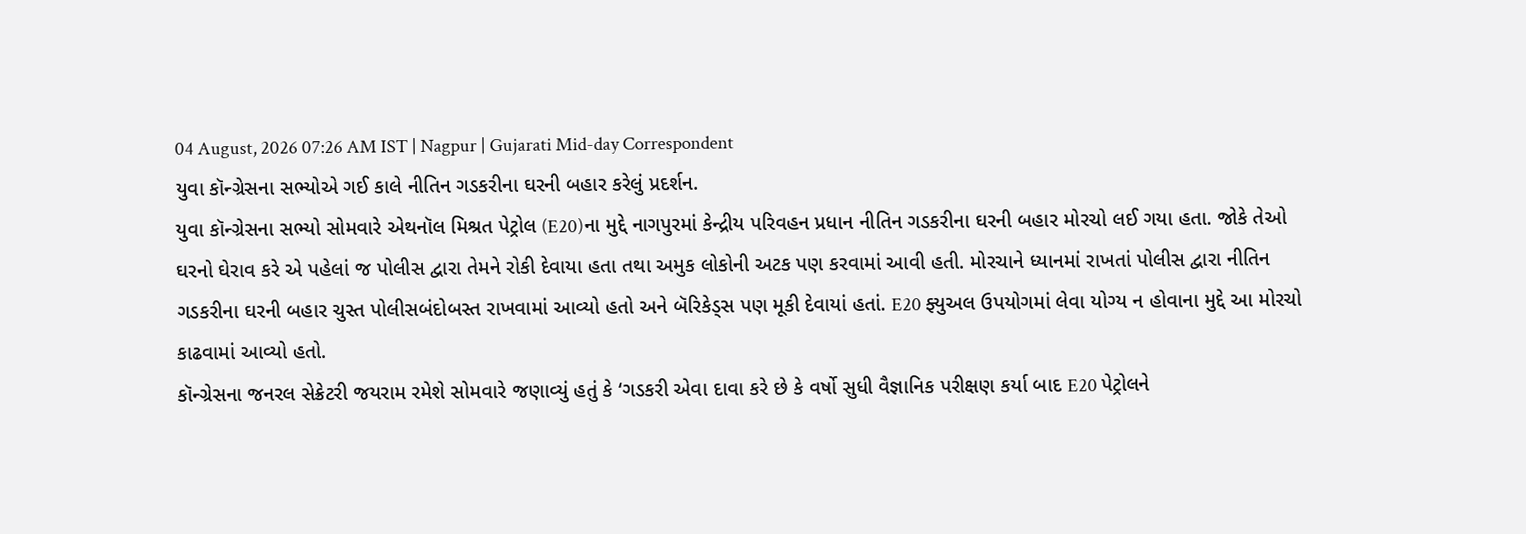04 August, 2026 07:26 AM IST | Nagpur | Gujarati Mid-day Correspondent
યુવા કૉન્ગ્રેસના સભ્યોએ ગઈ કાલે નીતિન ગડકરીના ઘરની બહાર કરેલું પ્રદર્શન.
યુવા કૉન્ગ્રેસના સભ્યો સોમવારે એથનૉલ મિશ્રત પેટ્રોલ (E20)ના મુદ્દે નાગપુરમાં કેન્દ્રીય પરિવહન પ્રધાન નીતિન ગડકરીના ઘરની બહાર મોરચો લઈ ગયા હતા. જોકે તેઓ ઘરનો ઘેરાવ કરે એ પહેલાં જ પોલીસ દ્વારા તેમને રોકી દેવાયા હતા તથા અમુક લોકોની અટક પણ કરવામાં આવી હતી. મોરચાને ધ્યાનમાં રાખતાં પોલીસ દ્વારા નીતિન ગડકરીના ઘરની બહાર ચુસ્ત પોલીસબંદોબસ્ત રાખવામાં આવ્યો હતો અને બૅરિકેડ્સ પણ મૂકી દેવાયાં હતાં. E20 ફ્યુઅલ ઉપયોગમાં લેવા યોગ્ય ન હોવાના મુદ્દે આ મોરચો કાઢવામાં આવ્યો હતો.
કૉન્ગ્રેસના જનરલ સેક્રેટરી જયરામ રમેશે સોમવારે જણાવ્યું હતું કે ‘ગડકરી એવા દાવા કરે છે કે વર્ષો સુધી વૈજ્ઞાનિક પરીક્ષણ કર્યા બાદ E20 પેટ્રોલને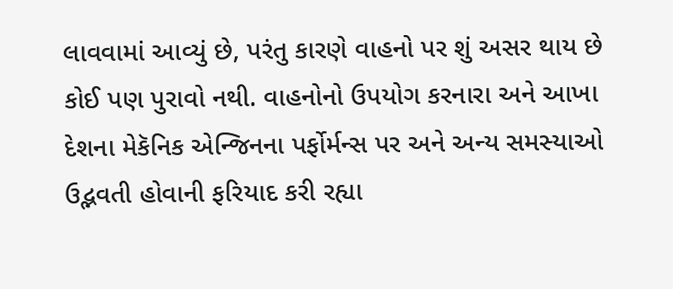લાવવામાં આવ્યું છે, પરંતુ કારણે વાહનો પર શું અસર થાય છે કોઈ પણ પુરાવો નથી. વાહનોનો ઉપયોગ કરનારા અને આખા દેશના મેકૅનિક એન્જિનના પર્ફોર્મન્સ પર અને અન્ય સમસ્યાઓ ઉદ્ભવતી હોવાની ફરિયાદ કરી રહ્યા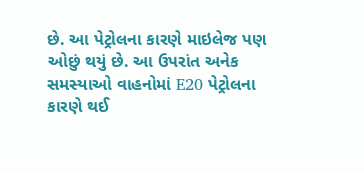છે. આ પેટ્રોલના કારણે માઇલેજ પણ ઓછું થયું છે. આ ઉપરાંત અનેક સમસ્યાઓ વાહનોમાં E20 પેટ્રોલના કારણે થઈ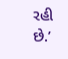રહી છે.’